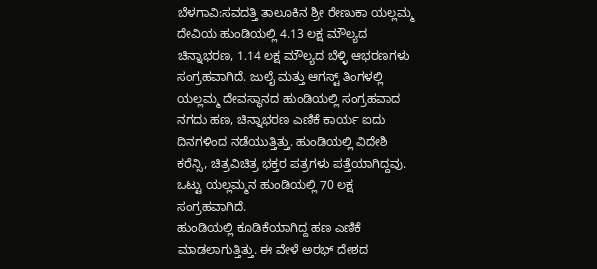ಬೆಳಗಾವಿ:ಸವದತ್ತಿ ತಾಲೂಕಿನ ಶ್ರೀ ರೇಣುಕಾ ಯಲ್ಲಮ್ಮ ದೇವಿಯ ಹುಂಡಿಯಲ್ಲಿ 4.13 ಲಕ್ಷ ಮೌಲ್ಯದ ಚಿನ್ನಾಭರಣ, 1.14 ಲಕ್ಷ ಮೌಲ್ಯದ ಬೆಳ್ಳಿ ಆಭರಣಗಳು ಸಂಗ್ರಹವಾಗಿದೆ. ಜುಲೈ ಮತ್ತು ಆಗಸ್ಟ್ ತಿಂಗಳಲ್ಲಿ ಯಲ್ಲಮ್ಮ ದೇವಸ್ಥಾನದ ಹುಂಡಿಯಲ್ಲಿ ಸಂಗ್ರಹವಾದ ನಗದು ಹಣ, ಚಿನ್ನಾಭರಣ ಎಣಿಕೆ ಕಾರ್ಯ ಐದು ದಿನಗಳಿಂದ ನಡೆಯುತ್ತಿತ್ತು. ಹುಂಡಿಯಲ್ಲಿ ವಿದೇಶಿ ಕರೆನ್ಸಿ, ಚಿತ್ರವಿಚಿತ್ರ ಭಕ್ತರ ಪತ್ರಗಳು ಪತ್ತೆಯಾಗಿದ್ದವು. ಒಟ್ಟು ಯಲ್ಲಮ್ಮನ ಹುಂಡಿಯಲ್ಲಿ 70 ಲಕ್ಷ ಸಂಗ್ರಹವಾಗಿದೆ.
ಹುಂಡಿಯಲ್ಲಿ ಕೂಡಿಕೆಯಾಗಿದ್ದ ಹಣ ಎಣಿಕೆ ಮಾಡಲಾಗುತ್ತಿತ್ತು. ಈ ವೇಳೆ ಅರಭ್ ದೇಶದ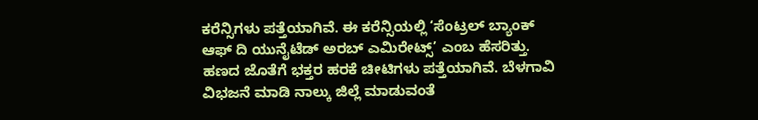ಕರೆನ್ಸಿಗಳು ಪತ್ತೆಯಾಗಿವೆ. ಈ ಕರೆನ್ಸಿಯಲ್ಲಿ ‘ಸೆಂಟ್ರಲ್ ಬ್ಯಾಂಕ್ ಆಫ್ ದಿ ಯುನೈಟೆಡ್ ಅರಬ್ ಎಮಿರೇಟ್ಸ್’ ಎಂಬ ಹೆಸರಿತ್ತು.
ಹಣದ ಜೊತೆಗೆ ಭಕ್ತರ ಹರಕೆ ಚೀಟಿಗಳು ಪತ್ತೆಯಾಗಿವೆ. ಬೆಳಗಾವಿ ವಿಭಜನೆ ಮಾಡಿ ನಾಲ್ಕು ಜಿಲ್ಲೆ ಮಾಡುವಂತೆ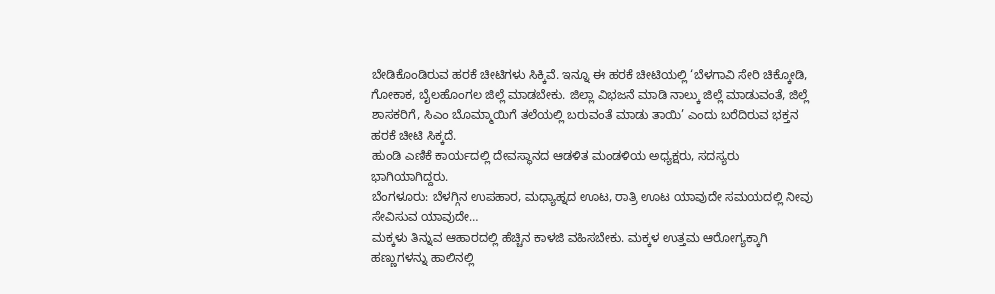ಬೇಡಿಕೊಂಡಿರುವ ಹರಕೆ ಚೀಟಿಗಳು ಸಿಕ್ಕಿವೆ. ಇನ್ನೂ ಈ ಹರಕೆ ಚೀಟಿಯಲ್ಲಿ ‘ಬೆಳಗಾವಿ ಸೇರಿ ಚಿಕ್ಕೋಡಿ, ಗೋಕಾಕ, ಬೈಲಹೊಂಗಲ ಜಿಲ್ಲೆ ಮಾಡಬೇಕು. ಜಿಲ್ಲಾ ವಿಭಜನೆ ಮಾಡಿ ನಾಲ್ಕು ಜಿಲ್ಲೆ ಮಾಡುವಂತೆ, ಜಿಲ್ಲೆ ಶಾಸಕರಿಗೆ, ಸಿಎಂ ಬೊಮ್ಮಾಯಿಗೆ ತಲೆಯಲ್ಲಿ ಬರುವಂತೆ ಮಾಡು ತಾಯಿ’ ಎಂದು ಬರೆದಿರುವ ಭಕ್ತನ ಹರಕೆ ಚೀಟಿ ಸಿಕ್ಕದೆ.
ಹುಂಡಿ ಎಣಿಕೆ ಕಾರ್ಯದಲ್ಲಿ ದೇವಸ್ಥಾನದ ಆಡಳಿತ ಮಂಡಳಿಯ ಅಧ್ಯಕ್ಷರು, ಸದಸ್ಯರು ಭಾಗಿಯಾಗಿದ್ದರು.
ಬೆಂಗಳೂರು: ಬೆಳಗ್ಗಿನ ಉಪಹಾರ, ಮಧ್ಯಾಹ್ನದ ಊಟ, ರಾತ್ರಿ ಊಟ ಯಾವುದೇ ಸಮಯದಲ್ಲಿ ನೀವು ಸೇವಿಸುವ ಯಾವುದೇ…
ಮಕ್ಕಳು ತಿನ್ನುವ ಆಹಾರದಲ್ಲಿ ಹೆಚ್ಚಿನ ಕಾಳಜಿ ವಹಿಸಬೇಕು. ಮಕ್ಕಳ ಉತ್ತಮ ಆರೋಗ್ಯಕ್ಕಾಗಿ ಹಣ್ಣುಗಳನ್ನು ಹಾಲಿನಲ್ಲಿ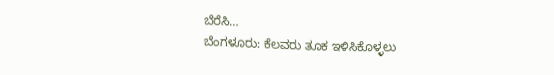ಬೆರೆಸಿ…
ಬೆಂಗಳೂರು: ಕೆಲವರು ತೂಕ ಇಳಿಸಿಕೊಳ್ಳಲು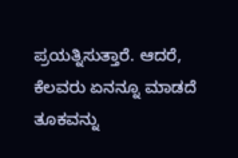ಪ್ರಯತ್ನಿಸುತ್ತಾರೆ. ಆದರೆ, ಕೆಲವರು ಏನನ್ನೂ ಮಾಡದೆ ತೂಕವನ್ನು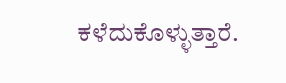ಕಳೆದುಕೊಳ್ಳುತ್ತಾರೆ.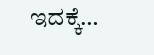ಇದಕ್ಕೆ…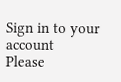Sign in to your account
Please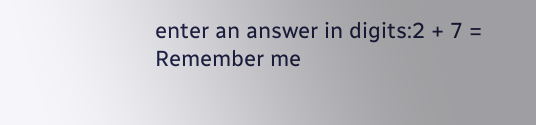enter an answer in digits:2 + 7 =
Remember me